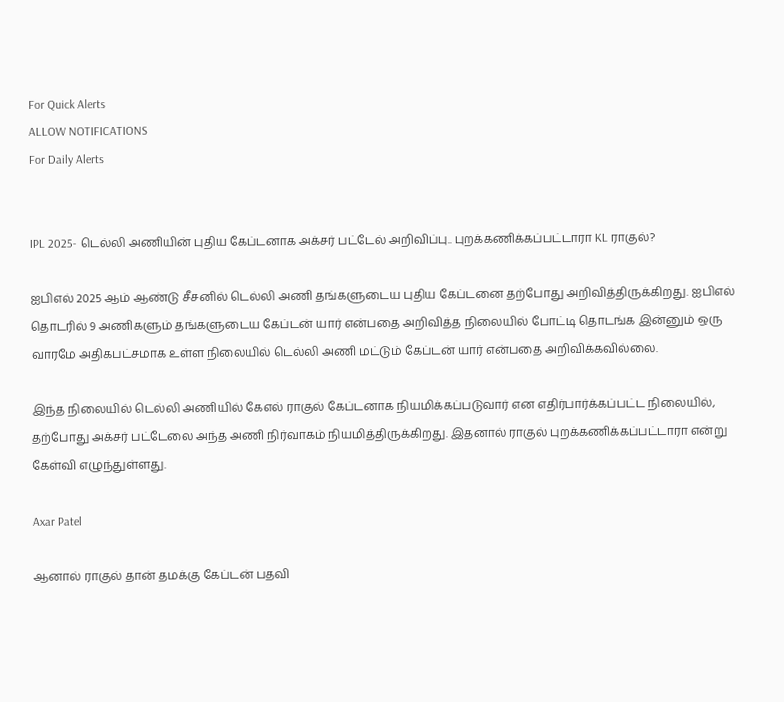For Quick Alerts
ALLOW NOTIFICATIONS
For Daily Alerts


IPL 2025- டெல்லி அணியின் புதிய கேப்டனாக அக்சர் பட்டேல் அறிவிப்பு.. புறக்கணிக்கப்பட்டாரா KL ராகுல்?

ஐபிஎல் 2025 ஆம் ஆண்டு சீசனில் டெல்லி அணி தங்களுடைய புதிய கேப்டனை தற்போது அறிவித்திருக்கிறது. ஐபிஎல் தொடரில் 9 அணிகளும் தங்களுடைய கேப்டன் யார் என்பதை அறிவித்த நிலையில் போட்டி தொடங்க இன்னும் ஒரு வாரமே அதிகபட்சமாக உள்ள நிலையில் டெல்லி அணி மட்டும் கேப்டன் யார் என்பதை அறிவிக்கவில்லை.

இந்த நிலையில் டெல்லி அணியில் கேஎல் ராகுல் கேப்டனாக நியமிக்கப்படுவார் என எதிர்பார்க்கப்பட்ட நிலையில், தற்போது அக்சர் பட்டேலை அந்த அணி நிர்வாகம் நியமித்திருக்கிறது. இதனால் ராகுல் புறக்கணிக்கப்பட்டாரா என்று கேள்வி எழுந்துள்ளது.

Axar Patel

ஆனால் ராகுல் தான் தமக்கு கேப்டன் பதவி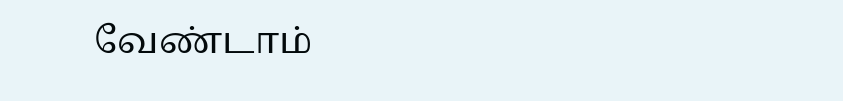வேண்டாம்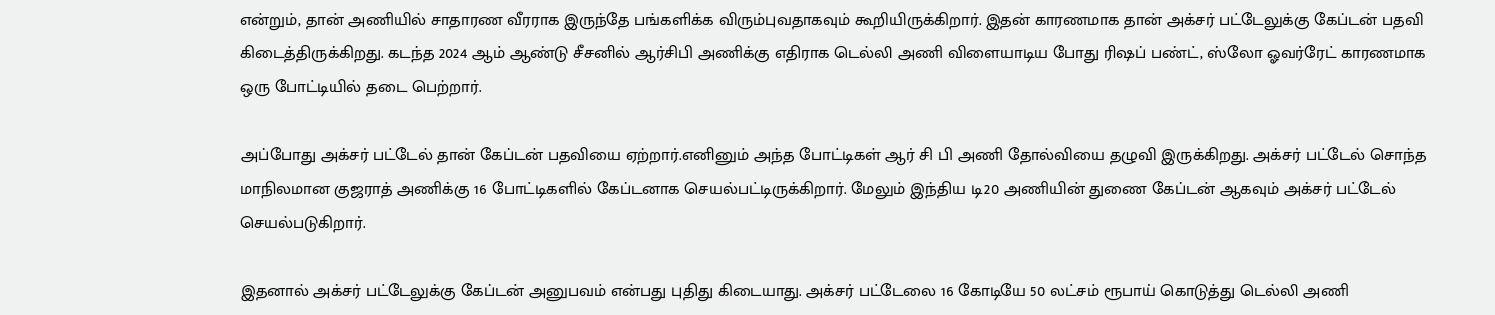என்றும், தான் அணியில் சாதாரண வீரராக இருந்தே பங்களிக்க விரும்புவதாகவும் கூறியிருக்கிறார். இதன் காரணமாக தான் அக்சர் பட்டேலுக்கு கேப்டன் பதவி கிடைத்திருக்கிறது. கடந்த 2024 ஆம் ஆண்டு சீசனில் ஆர்சிபி அணிக்கு எதிராக டெல்லி அணி விளையாடிய போது ரிஷப் பண்ட், ஸ்லோ ஓவர்ரேட் காரணமாக ஒரு போட்டியில் தடை பெற்றார்.

அப்போது அக்சர் பட்டேல் தான் கேப்டன் பதவியை ஏற்றார்.எனினும் அந்த போட்டிகள் ஆர் சி பி அணி தோல்வியை தழுவி இருக்கிறது. அக்சர் பட்டேல் சொந்த மாநிலமான குஜராத் அணிக்கு 16 போட்டிகளில் கேப்டனாக செயல்பட்டிருக்கிறார். மேலும் இந்திய டி20 அணியின் துணை கேப்டன் ஆகவும் அக்சர் பட்டேல் செயல்படுகிறார்.

இதனால் அக்சர் பட்டேலுக்கு கேப்டன் அனுபவம் என்பது புதிது கிடையாது. அக்சர் பட்டேலை 16 கோடியே 50 லட்சம் ரூபாய் கொடுத்து டெல்லி அணி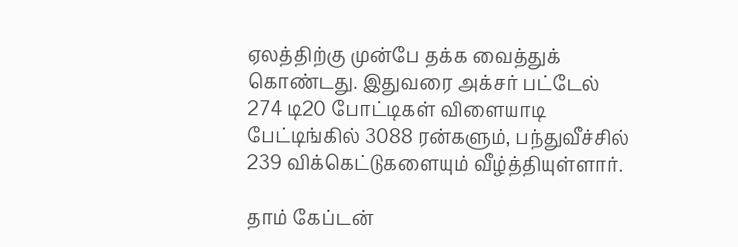ஏலத்திற்கு முன்பே தக்க வைத்துக் கொண்டது. இதுவரை அக்சர் பட்டேல் 274 டி20 போட்டிகள் விளையாடி பேட்டிங்கில் 3088 ரன்களும், பந்துவீச்சில் 239 விக்கெட்டுகளையும் வீழ்த்தியுள்ளார்.

தாம் கேப்டன்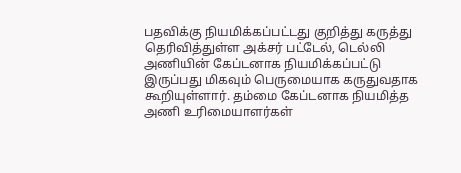பதவிக்கு நியமிக்கப்பட்டது குறித்து கருத்து தெரிவித்துள்ள அக்சர் பட்டேல், டெல்லி அணியின் கேப்டனாக நியமிக்கப்பட்டு இருப்பது மிகவும் பெருமையாக கருதுவதாக கூறியுள்ளார். தம்மை கேப்டனாக நியமித்த அணி உரிமையாளர்கள்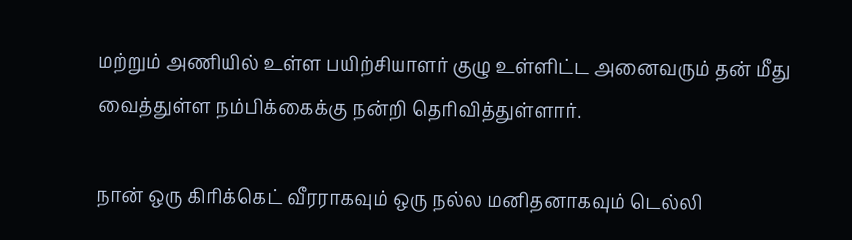மற்றும் அணியில் உள்ள பயிற்சியாளர் குழு உள்ளிட்ட அனைவரும் தன் மீது வைத்துள்ள நம்பிக்கைக்கு நன்றி தெரிவித்துள்ளார்.

நான் ஒரு கிரிக்கெட் வீரராகவும் ஒரு நல்ல மனிதனாகவும் டெல்லி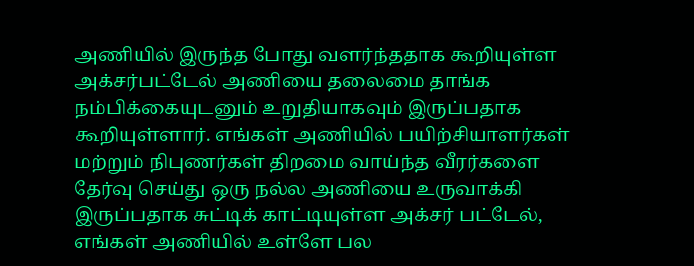அணியில் இருந்த போது வளர்ந்ததாக கூறியுள்ள அக்சர்பட்டேல் அணியை தலைமை தாங்க நம்பிக்கையுடனும் உறுதியாகவும் இருப்பதாக கூறியுள்ளார். எங்கள் அணியில் பயிற்சியாளர்கள் மற்றும் நிபுணர்கள் திறமை வாய்ந்த வீரர்களை தேர்வு செய்து ஒரு நல்ல அணியை உருவாக்கி இருப்பதாக சுட்டிக் காட்டியுள்ள அக்சர் பட்டேல், எங்கள் அணியில் உள்ளே பல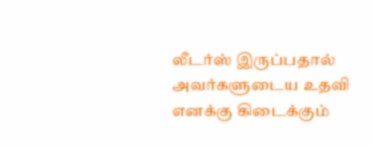லீடர்ஸ் இருப்பதால் அவர்களுடைய உதவி எனக்கு கிடைக்கும்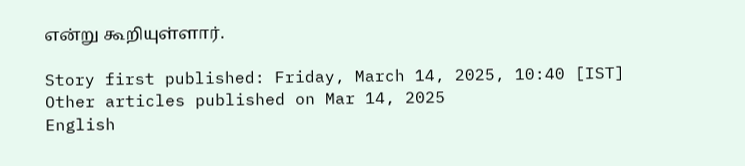என்று கூறியுள்ளார்.

Story first published: Friday, March 14, 2025, 10:40 [IST]
Other articles published on Mar 14, 2025
English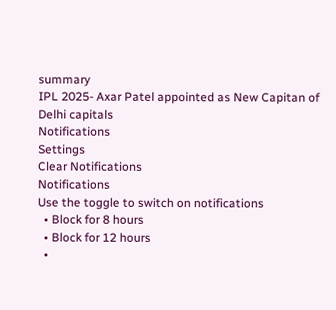summary
IPL 2025- Axar Patel appointed as New Capitan of Delhi capitals
Notifications
Settings
Clear Notifications
Notifications
Use the toggle to switch on notifications
  • Block for 8 hours
  • Block for 12 hours
  •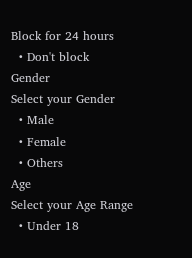Block for 24 hours
  • Don't block
Gender
Select your Gender
  • Male
  • Female
  • Others
Age
Select your Age Range
  • Under 18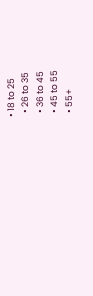• 18 to 25
  • 26 to 35
  • 36 to 45
  • 45 to 55
  • 55+